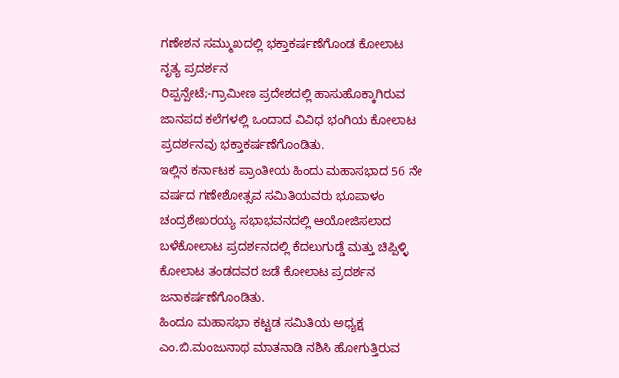ಗಣೇಶನ ಸಮ್ಮುಖದಲ್ಲಿ ಭಕ್ತಾಕರ್ಷಣೆಗೊಂಡ ಕೋಲಾಟ ನೃತ್ಯ ಪ್ರದರ್ಶನ
ರಿಪ್ಪನ್ಪೇಟೆ;-ಗ್ರಾಮೀಣ ಪ್ರದೇಶದಲ್ಲಿ ಹಾಸುಹೊಕ್ಕಾಗಿರುವ ಜಾನಪದ ಕಲೆಗಳಲ್ಲಿ ಒಂದಾದ ವಿವಿಧ ಭಂಗಿಯ ಕೋಲಾಟ ಪ್ರದರ್ಶನವು ಭಕ್ತಾಕರ್ಷಣೆಗೊಂಡಿತು.
ಇಲ್ಲಿನ ಕರ್ನಾಟಕ ಪ್ರಾಂತೀಯ ಹಿಂದು ಮಹಾಸಭಾದ 56 ನೇ ವರ್ಷದ ಗಣೇಶೋತ್ಸವ ಸಮಿತಿಯವರು ಭೂಪಾಳಂ ಚಂದ್ರಶೇಖರಯ್ಯ ಸಭಾಭವನದಲ್ಲಿ ಆಯೋಜಿಸಲಾದ ಬಳೆಕೋಲಾಟ ಪ್ರದರ್ಶನದಲ್ಲಿ ಕೆದಲುಗುಡ್ಡೆ ಮತ್ತು ಚಿಪ್ಪಿಳ್ಳಿ ಕೋಲಾಟ ತಂಡದವರ ಜಡೆ ಕೋಲಾಟ ಪ್ರದರ್ಶನ ಜನಾಕರ್ಷಣೆಗೊಂಡಿತು.
ಹಿಂದೂ ಮಹಾಸಭಾ ಕಟ್ಟಡ ಸಮಿತಿಯ ಅಧ್ಯಕ್ಷ ಎಂ.ಬಿ.ಮಂಜುನಾಥ ಮಾತನಾಡಿ ನಶಿಸಿ ಹೋಗುತ್ತಿರುವ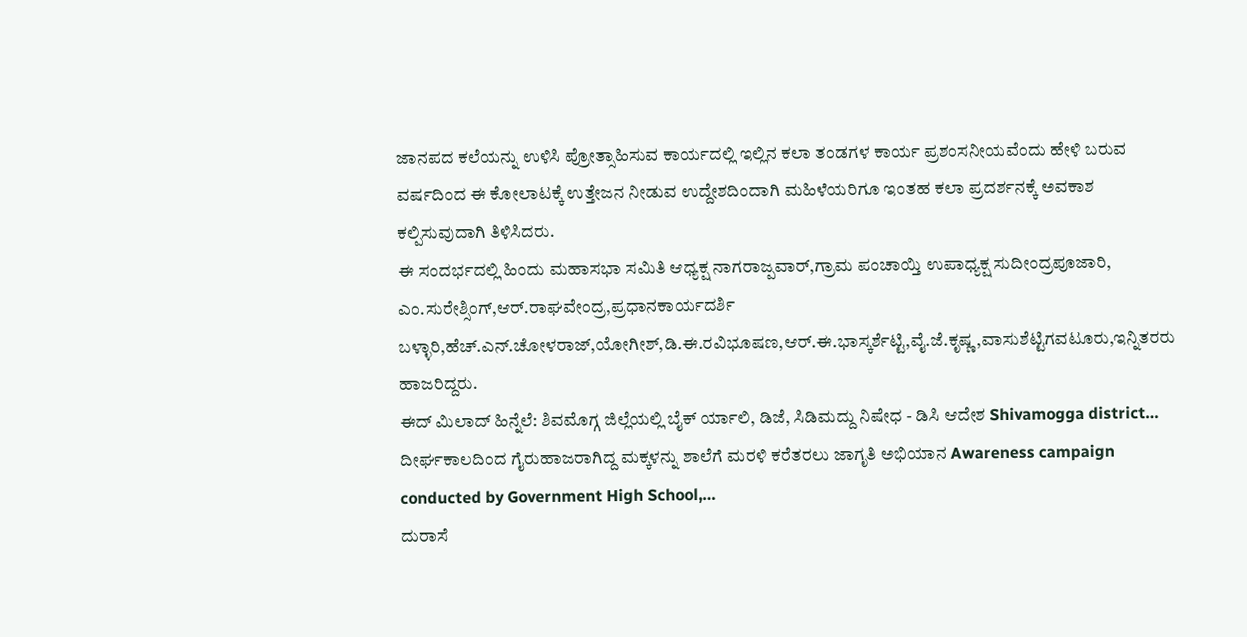ಜಾನಪದ ಕಲೆಯನ್ನು ಉಳಿಸಿ ಪ್ರೋತ್ಸಾಹಿಸುವ ಕಾರ್ಯದಲ್ಲಿ ಇಲ್ಲಿನ ಕಲಾ ತಂಡಗಳ ಕಾರ್ಯ ಪ್ರಶಂಸನೀಯವೆಂದು ಹೇಳಿ ಬರುವ ವರ್ಷದಿಂದ ಈ ಕೋಲಾಟಕ್ಕೆ ಉತ್ತೇಜನ ನೀಡುವ ಉದ್ದೇಶದಿಂದಾಗಿ ಮಹಿಳೆಯರಿಗೂ ಇಂತಹ ಕಲಾ ಪ್ರದರ್ಶನಕ್ಕೆ ಅವಕಾಶ ಕಲ್ಪಿಸುವುದಾಗಿ ತಿಳಿಸಿದರು.
ಈ ಸಂದರ್ಭದಲ್ಲಿ ಹಿಂದು ಮಹಾಸಭಾ ಸಮಿತಿ ಆಧ್ಯಕ್ಷ ನಾಗರಾಜ್ಪವಾರ್,ಗ್ರಾಮ ಪಂಚಾಯ್ತಿ ಉಪಾಧ್ಯಕ್ಷ ಸುದೀಂದ್ರಪೂಜಾರಿ, ಎಂ.ಸುರೇಶ್ಸಿಂಗ್,ಆರ್.ರಾಘವೇಂದ್ರ,ಪ್ರಧಾನಕಾರ್ಯದರ್ಶಿ ಬಳ್ಳಾರಿ,ಹೆಚ್.ಎನ್.ಚೋಳರಾಜ್,ಯೋಗೀಶ್,ಡಿ.ಈ.ರವಿಭೂಷಣ,ಆರ್.ಈ.ಭಾಸ್ಕರ್ಶೆಟ್ಟಿ,ವೈ.ಜೆ.ಕೃಷ್ಣ,ವಾಸುಶೆಟ್ಟಿಗವಟೂರು,ಇನ್ನಿತರರು ಹಾಜರಿದ್ದರು.
ಈದ್ ಮಿಲಾದ್ ಹಿನ್ನೆಲೆ: ಶಿವಮೊಗ್ಗ ಜಿಲ್ಲೆಯಲ್ಲಿ ಬೈಕ್ ರ್ಯಾಲಿ, ಡಿಜೆ, ಸಿಡಿಮದ್ದು ನಿಷೇಧ - ಡಿಸಿ ಆದೇಶ Shivamogga district…
ದೀರ್ಘಕಾಲದಿಂದ ಗೈರುಹಾಜರಾಗಿದ್ದ ಮಕ್ಕಳನ್ನು ಶಾಲೆಗೆ ಮರಳಿ ಕರೆತರಲು ಜಾಗೃತಿ ಅಭಿಯಾನ Awareness campaign conducted by Government High School,…
ದುರಾಸೆ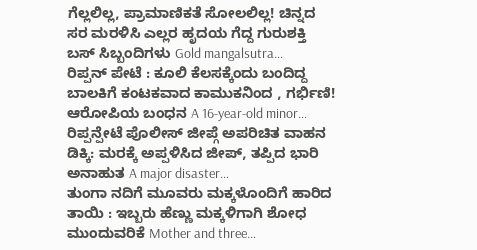ಗೆಲ್ಲಲಿಲ್ಲ, ಪ್ರಾಮಾಣಿಕತೆ ಸೋಲಲಿಲ್ಲ! ಚಿನ್ನದ ಸರ ಮರಳಿಸಿ ಎಲ್ಲರ ಹೃದಯ ಗೆದ್ದ ಗುರುಶಕ್ತಿ ಬಸ್ ಸಿಬ್ಬಂದಿಗಳು Gold mangalsutra…
ರಿಪ್ಪನ್ ಪೇಟೆ : ಕೂಲಿ ಕೆಲಸಕ್ಕೆಂದು ಬಂದಿದ್ದ ಬಾಲಕಿಗೆ ಕಂಟಕವಾದ ಕಾಮುಕನಿಂದ , ಗರ್ಭಿಣಿ! ಆರೋಪಿಯ ಬಂಧನ A 16-year-old minor…
ರಿಪ್ಪನ್ಪೇಟೆ ಪೊಲೀಸ್ ಜೀಪ್ಗೆ ಅಪರಿಚಿತ ವಾಹನ ಡಿಕ್ಕಿ: ಮರಕ್ಕೆ ಅಪ್ಪಳಿಸಿದ ಜೀಪ್, ತಪ್ಪಿದ ಭಾರಿ ಅನಾಹುತ A major disaster…
ತುಂಗಾ ನದಿಗೆ ಮೂವರು ಮಕ್ಕಳೊಂದಿಗೆ ಹಾರಿದ ತಾಯಿ : ಇಬ್ಬರು ಹೆಣ್ಣು ಮಕ್ಕಳಿಗಾಗಿ ಶೋಧ ಮುಂದುವರಿಕೆ Mother and three…